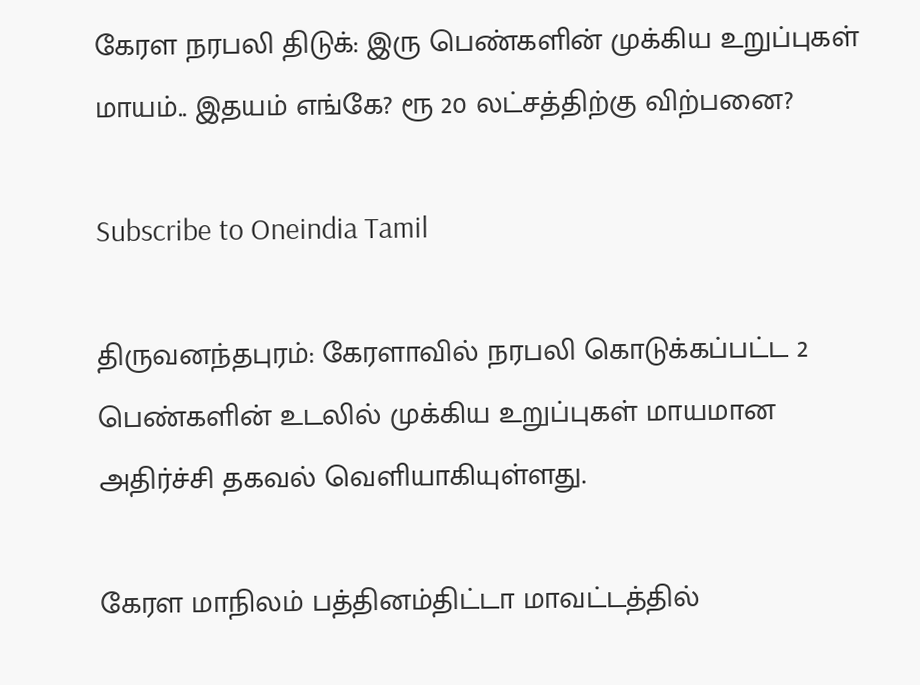கேரள நரபலி திடுக்: இரு பெண்களின் முக்கிய உறுப்புகள் மாயம்.. இதயம் எங்கே? ரூ 20 லட்சத்திற்கு விற்பனை?

Subscribe to Oneindia Tamil

திருவனந்தபுரம்: கேரளாவில் நரபலி கொடுக்கப்பட்ட 2 பெண்களின் உடலில் முக்கிய உறுப்புகள் மாயமான அதிர்ச்சி தகவல் வெளியாகியுள்ளது.

கேரள மாநிலம் பத்தினம்திட்டா மாவட்டத்தில்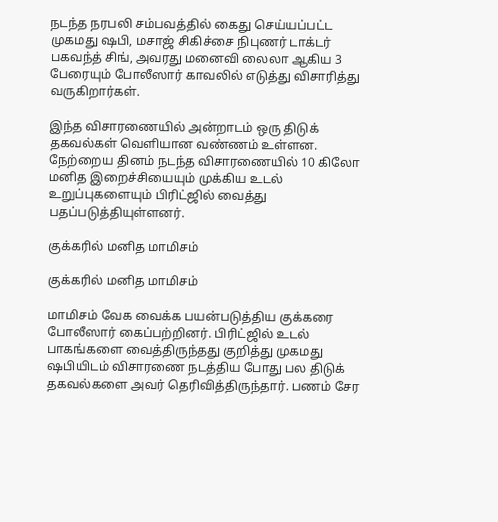நடந்த நரபலி சம்பவத்தில் கைது செய்யப்பட்ட முகமது ஷபி, மசாஜ் சிகிச்சை நிபுணர் டாக்டர் பகவந்த் சிங், அவரது மனைவி லைலா ஆகிய 3 பேரையும் போலீஸார் காவலில் எடுத்து விசாரித்து வருகிறார்கள்.

இந்த விசாரணையில் அன்றாடம் ஒரு திடுக் தகவல்கள் வெளியான வண்ணம் உள்ளன. நேற்றைய தினம் நடந்த விசாரணையில் 10 கிலோ மனித இறைச்சியையும் முக்கிய உடல் உறுப்புகளையும் பிரிட்ஜில் வைத்து பதப்படுத்தியுள்ளனர்.

குக்கரில் மனித மாமிசம்

குக்கரில் மனித மாமிசம்

மாமிசம் வேக வைக்க பயன்படுத்திய குக்கரை போலீஸார் கைப்பற்றினர். பிரிட்ஜில் உடல் பாகங்களை வைத்திருந்தது குறித்து முகமது ஷபியிடம் விசாரணை நடத்திய போது பல திடுக் தகவல்களை அவர் தெரிவித்திருந்தார். பணம் சேர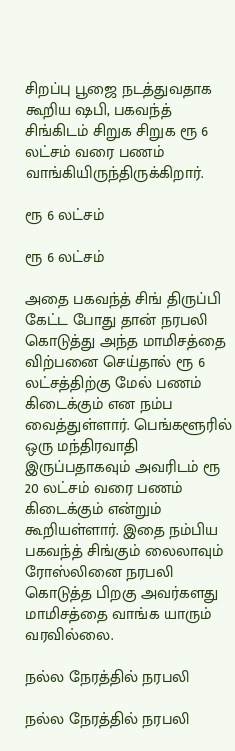சிறப்பு பூஜை நடத்துவதாக கூறிய ஷபி, பகவந்த் சிங்கிடம் சிறுக சிறுக ரூ 6 லட்சம் வரை பணம் வாங்கியிருந்திருக்கிறார்.

ரூ 6 லட்சம்

ரூ 6 லட்சம்

அதை பகவந்த் சிங் திருப்பி கேட்ட போது தான் நரபலி கொடுத்து அந்த மாமிசத்தை விற்பனை செய்தால் ரூ 6 லட்சத்திற்கு மேல் பணம் கிடைக்கும் என நம்ப வைத்துள்ளார். பெங்களூரில் ஒரு மந்திரவாதி இருப்பதாகவும் அவரிடம் ரூ 20 லட்சம் வரை பணம் கிடைக்கும் என்றும் கூறியள்ளார். இதை நம்பிய பகவந்த் சிங்கும் லைலாவும் ரோஸ்லினை நரபலி கொடுத்த பிறகு அவர்களது மாமிசத்தை வாங்க யாரும் வரவில்லை.

நல்ல நேரத்தில் நரபலி

நல்ல நேரத்தில் நரபலி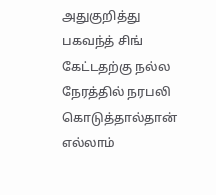அதுகுறித்து பகவந்த் சிங் கேட்டதற்கு நல்ல நேரத்தில் நரபலி கொடுத்தால்தான் எல்லாம்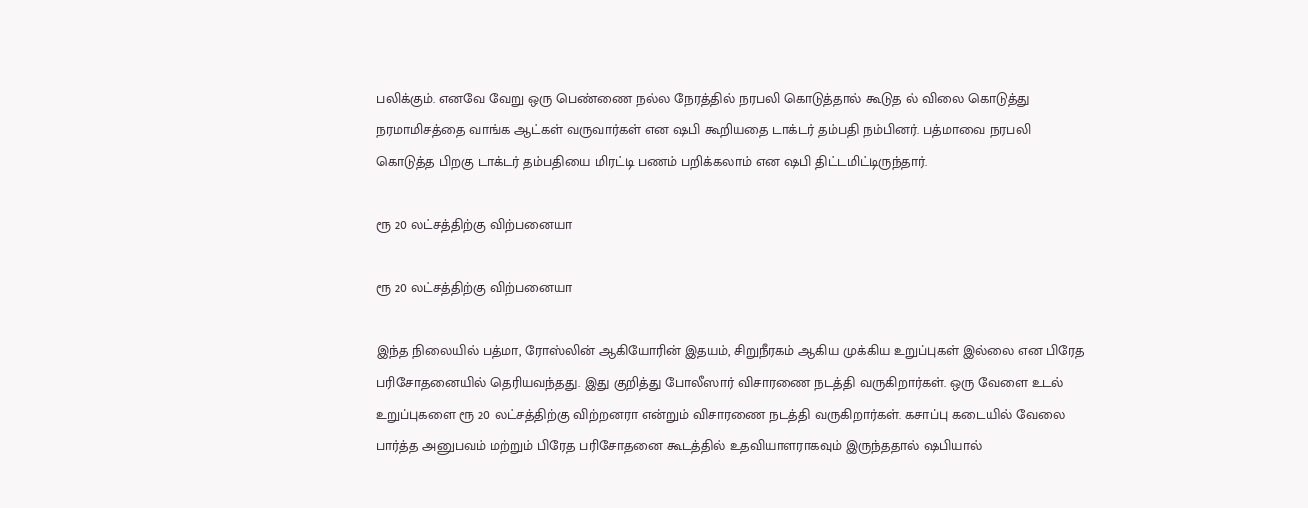பலிக்கும். எனவே வேறு ஒரு பெண்ணை நல்ல நேரத்தில் நரபலி கொடுத்தால் கூடுத ல் விலை கொடுத்து நரமாமிசத்தை வாங்க ஆட்கள் வருவார்கள் என ஷபி கூறியதை டாக்டர் தம்பதி நம்பினர். பத்மாவை நரபலி கொடுத்த பிறகு டாக்டர் தம்பதியை மிரட்டி பணம் பறிக்கலாம் என ஷபி திட்டமிட்டிருந்தார்.

ரூ 20 லட்சத்திற்கு விற்பனையா

ரூ 20 லட்சத்திற்கு விற்பனையா

இந்த நிலையில் பத்மா, ரோஸ்லின் ஆகியோரின் இதயம், சிறுநீரகம் ஆகிய முக்கிய உறுப்புகள் இல்லை என பிரேத பரிசோதனையில் தெரியவந்தது. இது குறித்து போலீஸார் விசாரணை நடத்தி வருகிறார்கள். ஒரு வேளை உடல் உறுப்புகளை ரூ 20 லட்சத்திற்கு விற்றனரா என்றும் விசாரணை நடத்தி வருகிறார்கள். கசாப்பு கடையில் வேலை பார்த்த அனுபவம் மற்றும் பிரேத பரிசோதனை கூடத்தில் உதவியாளராகவும் இருந்ததால் ஷபியால்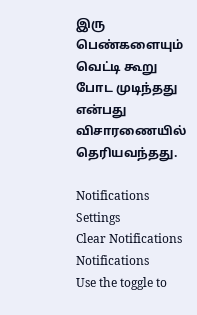இரு பெண்களையும் வெட்டி கூறு போட முடிந்தது என்பது விசாரணையில் தெரியவந்தது.

Notifications
Settings
Clear Notifications
Notifications
Use the toggle to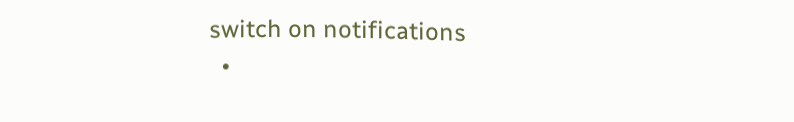switch on notifications
  •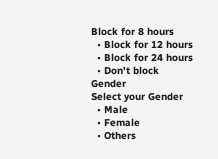Block for 8 hours
  • Block for 12 hours
  • Block for 24 hours
  • Don't block
Gender
Select your Gender
  • Male
  • Female
  • Others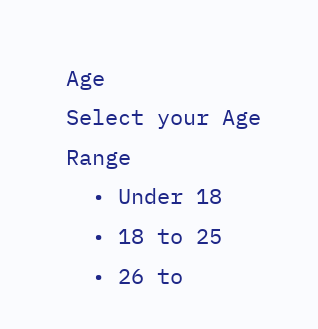Age
Select your Age Range
  • Under 18
  • 18 to 25
  • 26 to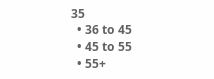35
  • 36 to 45
  • 45 to 55
  • 55+